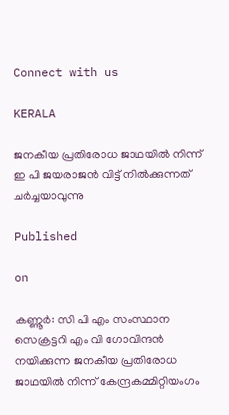Connect with us

KERALA

ജനകീയ പ്രതിരോധ ജാഥയിൽ നിന്ന് ഇ പി ജയരാജൻ വിട്ട് നിൽക്കുന്നത് ചർച്ചയാവുന്നു

Published

on

കണ്ണൂർ: സി പി എം സംസ്ഥാന സെക്രട്ടറി എം വി ഗോവിന്ദൻ നയിക്കുന്ന ജനകീയ പ്രതിരോധ ജാഥയിൽ നിന്ന് കേന്ദ്രകമ്മിറ്റിയംഗം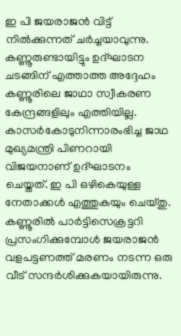ഇ പി ജയരാജൻ വിട്ട് നിൽക്കുന്നത് ചർച്ചയാവുന്നു. കണ്ണൂരുണ്ടായിട്ടും ഉദ്ഘാടന ചടങ്ങിന് എത്താത്ത അദ്ദേഹം കണ്ണൂരിലെ ജാഥാ സ്വീകരണ കേന്ദ്രങ്ങളിലും എത്തിയില്ല. കാസർകോടുനിന്നാരംഭിച്ച ജാഥ മുഖ്യമന്ത്രി പിണറായി വിജയനാണ് ഉദ്ഘാടനം ചെയ്തത്. ഇ പി ഒഴികെയുള്ള നേതാക്കൾ എത്തുകയും ചെയ്തു. കണ്ണൂരിൽ പാർട്ടിസെക്രട്ടറി പ്രസംഗിക്കുമ്പോൾ ജയരാജൻ വളപട്ടണത്ത് മരണം നടന്ന ഒരു വീട് സന്ദർശിക്കുകയായിരുന്നു.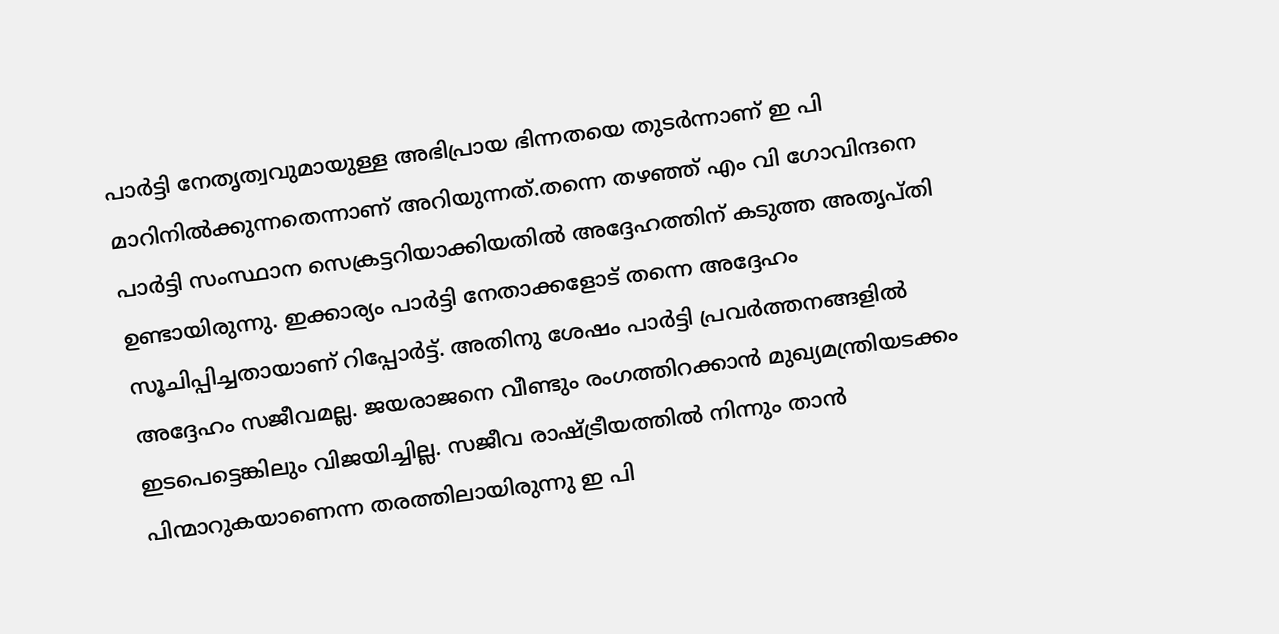പാർട്ടി നേതൃത്വവുമായുള്ള അഭിപ്രായ ഭിന്നതയെ തുടർന്നാണ് ഇ പി മാറിനിൽക്കുന്നതെന്നാണ് അറിയുന്നത്.തന്നെ തഴഞ്ഞ് എം വി ഗോവിന്ദനെ പാർട്ടി സംസ്ഥാന സെക്രട്ടറിയാക്കിയതിൽ അദ്ദേഹത്തിന് കടുത്ത അതൃപ്തി ഉണ്ടായിരുന്നു. ഇക്കാര്യം പാർട്ടി നേതാക്കളോട് തന്നെ അദ്ദേഹം സൂചിപ്പിച്ചതായാണ് റിപ്പോർട്ട്. അതിനു ശേഷം പാർട്ടി പ്രവർത്തനങ്ങളിൽ അദ്ദേഹം സജീവമല്ല. ജയരാജനെ വീണ്ടും രംഗത്തിറക്കാൻ മുഖ്യമന്ത്രിയടക്കം ഇടപെട്ടെങ്കിലും വിജയിച്ചില്ല. സജീവ രാഷ്ട്രീയത്തിൽ നിന്നും താൻ പിന്മാറുകയാണെന്ന തരത്തിലായിരുന്നു ഇ പി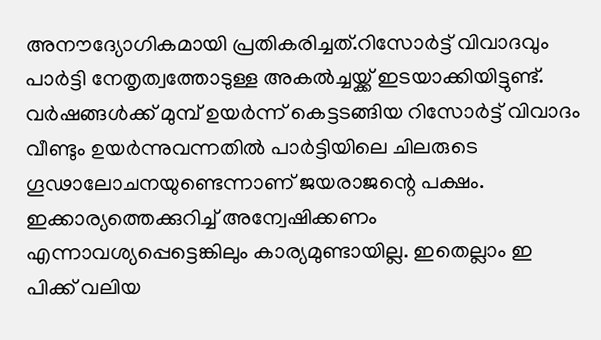അനൗദ്യോഗികമായി പ്രതികരിച്ചത്.റിസോർട്ട് വിവാദവും പാർട്ടി നേതൃത്വത്തോടുള്ള അകൽച്ചയ്ക്ക് ഇടയാക്കിയിട്ടുണ്ട്. വർഷങ്ങൾക്ക് മുമ്പ് ഉയർന്ന് കെട്ടടങ്ങിയ റിസോർട്ട് വിവാദം വീണ്ടും ഉയർന്നുവന്നതിൽ പാർട്ടിയിലെ ചിലരുടെ ഗൂഢാലോചനയുണ്ടെന്നാണ് ജയരാജന്റെ പക്ഷം. ഇക്കാര്യത്തെക്കുറിച്ച് അന്വേഷിക്കണം എന്നാവശ്യപ്പെട്ടെങ്കിലും കാര്യമുണ്ടായില്ല. ഇതെല്ലാം ഇ പിക്ക് വലിയ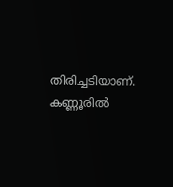തിരിച്ചടിയാണ്. കണ്ണൂരിൽ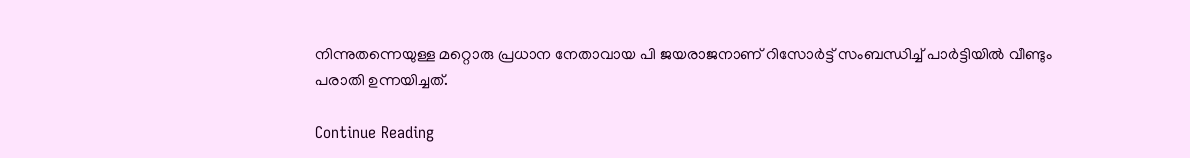നിന്നുതന്നെയുള്ള മറ്റൊരു പ്രധാന നേതാവായ പി ജയരാജനാണ് റിസോർട്ട് സംബന്ധിച്ച് പാർട്ടിയിൽ വീണ്ടും പരാതി ഉന്നയിച്ചത്.

Continue Reading